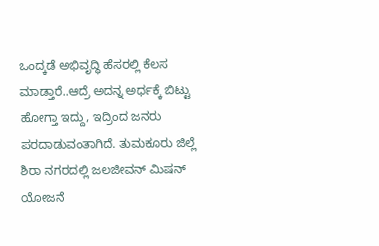ಒಂದ್ಕಡೆ ಅಭಿವೃದ್ಧಿ ಹೆಸರಲ್ಲಿ ಕೆಲಸ ಮಾಡ್ತಾರೆ..ಆದ್ರೆ ಅದನ್ನ ಅರ್ಧಕ್ಕೆ ಬಿಟ್ಟು ಹೋಗ್ತಾ ಇದ್ದು, ಇದ್ರಿಂದ ಜನರು ಪರದಾಡುವಂತಾಗಿದೆ. ತುಮಕೂರು ಜಿಲ್ಲೆ ಶಿರಾ ನಗರದಲ್ಲಿ ಜಲಜೀವನ್ ಮಿಷನ್ ಯೋಜನೆ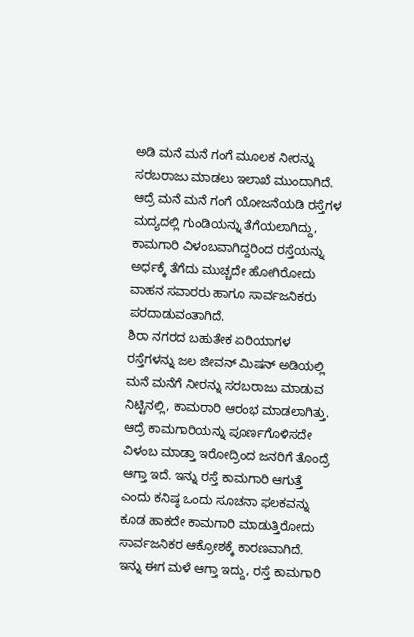ಅಡಿ ಮನೆ ಮನೆ ಗಂಗೆ ಮೂಲಕ ನೀರನ್ನು ಸರಬರಾಜು ಮಾಡಲು ಇಲಾಖೆ ಮುಂದಾಗಿದೆ. ಆದ್ರೆ ಮನೆ ಮನೆ ಗಂಗೆ ಯೋಜನೆಯಡಿ ರಸ್ತೆಗಳ ಮದ್ಯದಲ್ಲಿ ಗುಂಡಿಯನ್ನು ತೆಗೆಯಲಾಗಿದ್ದು, ಕಾಮಗಾರಿ ವಿಳಂಬವಾಗಿದ್ದರಿಂದ ರಸ್ತೆಯನ್ನು ಅರ್ಧಕ್ಕೆ ತೆಗೆದು ಮುಚ್ಚದೇ ಹೋಗಿರೋದು ವಾಹನ ಸವಾರರು ಹಾಗೂ ಸಾರ್ವಜನಿಕರು ಪರದಾಡುವಂತಾಗಿದೆ.
ಶಿರಾ ನಗರದ ಬಹುತೇಕ ಏರಿಯಾಗಳ ರಸ್ತೆಗಳನ್ನು ಜಲ ಜೀವನ್ ಮಿಷನ್ ಅಡಿಯಲ್ಲಿ ಮನೆ ಮನೆಗೆ ನೀರನ್ನು ಸರಬರಾಜು ಮಾಡುವ ನಿಟ್ಟಿನಲ್ಲಿ, ಕಾಮರಾರಿ ಆರಂಭ ಮಾಡಲಾಗಿತ್ತು. ಆದ್ರೆ ಕಾಮಗಾರಿಯನ್ನು ಪೂರ್ಣಗೊಳಿಸದೇ ವಿಳಂಬ ಮಾಡ್ತಾ ಇರೋದ್ರಿಂದ ಜನರಿಗೆ ತೊಂದ್ರೆ ಆಗ್ತಾ ಇದೆ. ಇನ್ನು ರಸ್ತೆ ಕಾಮಗಾರಿ ಆಗುತ್ತೆ ಎಂದು ಕನಿಷ್ಠ ಒಂದು ಸೂಚನಾ ಫಲಕವನ್ನು ಕೂಡ ಹಾಕದೇ ಕಾಮಗಾರಿ ಮಾಡುತ್ತಿರೋದು ಸಾರ್ವಜನಿಕರ ಆಕ್ರೋಶಕ್ಕೆ ಕಾರಣವಾಗಿದೆ.
ಇನ್ನು ಈಗ ಮಳೆ ಆಗ್ತಾ ಇದ್ದು, ರಸ್ತೆ ಕಾಮಗಾರಿ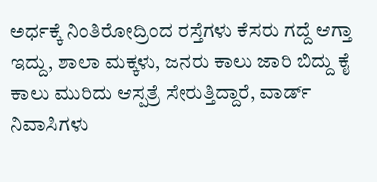ಅರ್ಧಕ್ಕೆ ನಿಂತಿರೋದ್ರಿಂದ ರಸ್ತೆಗಳು ಕೆಸರು ಗದ್ದೆ ಆಗ್ತಾ ಇದ್ದು, ಶಾಲಾ ಮಕ್ಕಳು, ಜನರು ಕಾಲು ಜಾರಿ ಬಿದ್ದು ಕೈ ಕಾಲು ಮುರಿದು ಆಸ್ಪತ್ರೆ ಸೇರುತ್ತಿದ್ದಾರೆ, ವಾರ್ಡ್ ನಿವಾಸಿಗಳು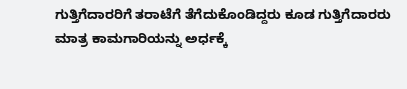ಗುತ್ತಿಗೆದಾರರಿಗೆ ತರಾಟೆಗೆ ತೆಗೆದುಕೊಂಡಿದ್ದರು ಕೂಡ ಗುತ್ತಿಗೆದಾರರು ಮಾತ್ರ ಕಾಮಗಾರಿಯನ್ನು ಅರ್ಧಕ್ಕೆ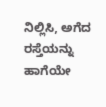ನಿಲ್ಲಿಸಿ, ಅಗೆದ ರಸ್ತೆಯನ್ನು ಹಾಗೆಯೇ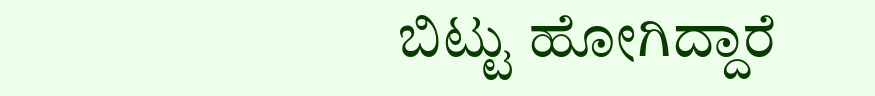ಬಿಟ್ಟು ಹೋಗಿದ್ದಾರೆ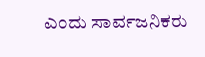ಎಂದು ಸಾರ್ವಜನಿಕರು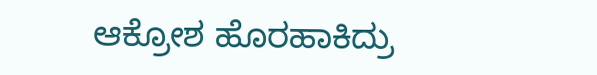ಆಕ್ರೋಶ ಹೊರಹಾಕಿದ್ರು